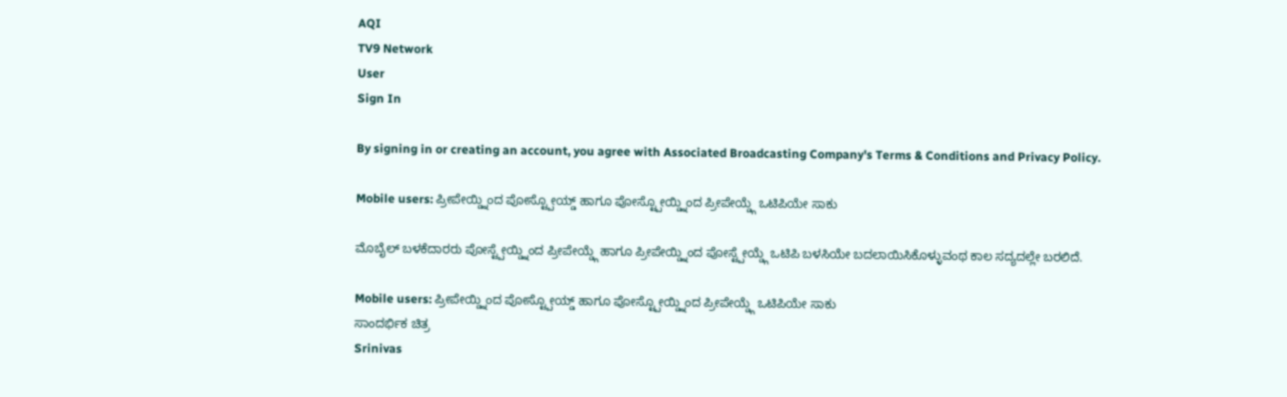AQI
TV9 Network
User
Sign In

By signing in or creating an account, you agree with Associated Broadcasting Company's Terms & Conditions and Privacy Policy.

Mobile users: ಪ್ರೀಪೇಯ್ಡ್ನಿಂದ ಪೋಸ್ಟ್ಪೋಯ್ಡ್ ಹಾಗೂ ಪೋಸ್ಟ್ಪೋಯ್ಡ್ನಿಂದ ಪ್ರೀಪೇಯ್ಡ್ಗೆ ಒಟಿಪಿಯೇ ಸಾಕು

ಮೊಬೈಲ್ ಬಳಕೆದಾರರು ಪೋಸ್ಟ್ಪೇಯ್ಡ್ನಿಂದ ಪ್ರೀಪೇಯ್ಡ್ಗೆ ಹಾಗೂ ಪ್ರೀಪೇಯ್ಡ್ನಿಂದ ಪೋಸ್ಟ್ಪೇಯ್ಡ್ಗೆ ಒಟಿಪಿ ಬಳಸಿಯೇ ಬದಲಾಯಿಸಿಕೊಳ್ಳುವಂಥ ಕಾಲ ಸದ್ಯದಲ್ಲೇ ಬರಲಿದೆ.

Mobile users: ಪ್ರೀಪೇಯ್ಡ್ನಿಂದ ಪೋಸ್ಟ್ಪೋಯ್ಡ್ ಹಾಗೂ ಪೋಸ್ಟ್ಪೋಯ್ಡ್ನಿಂದ ಪ್ರೀಪೇಯ್ಡ್ಗೆ ಒಟಿಪಿಯೇ ಸಾಕು
ಸಾಂದರ್ಭಿಕ ಚಿತ್ರ
Srinivas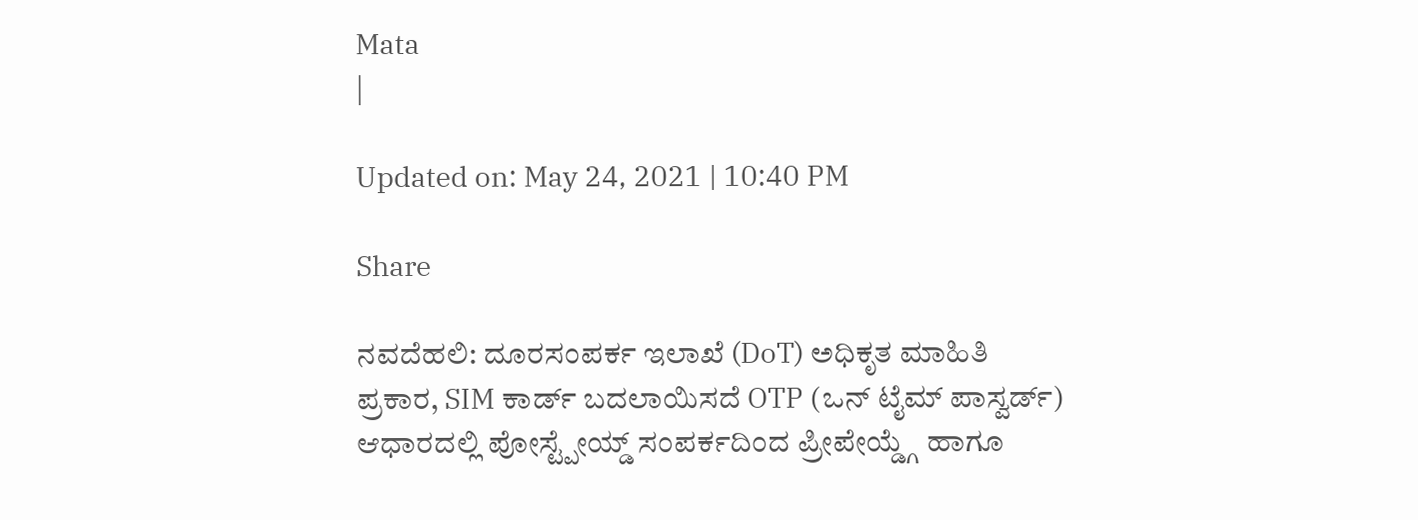Mata
|

Updated on: May 24, 2021 | 10:40 PM

Share

ನವದೆಹಲಿ: ದೂರಸಂಪರ್ಕ ಇಲಾಖೆ (DoT) ಅಧಿಕೃತ ಮಾಹಿತಿ ಪ್ರಕಾರ, SIM ಕಾರ್ಡ್ ಬದಲಾಯಿಸದೆ OTP (ಒನ್ ಟೈಮ್ ಪಾಸ್ವರ್ಡ್) ಆಧಾರದಲ್ಲಿ ಪೋಸ್ಟ್ಪೇಯ್ಡ್ ಸಂಪರ್ಕದಿಂದ ಪ್ರೀಪೇಯ್ಡ್ಗೆ ಹಾಗೂ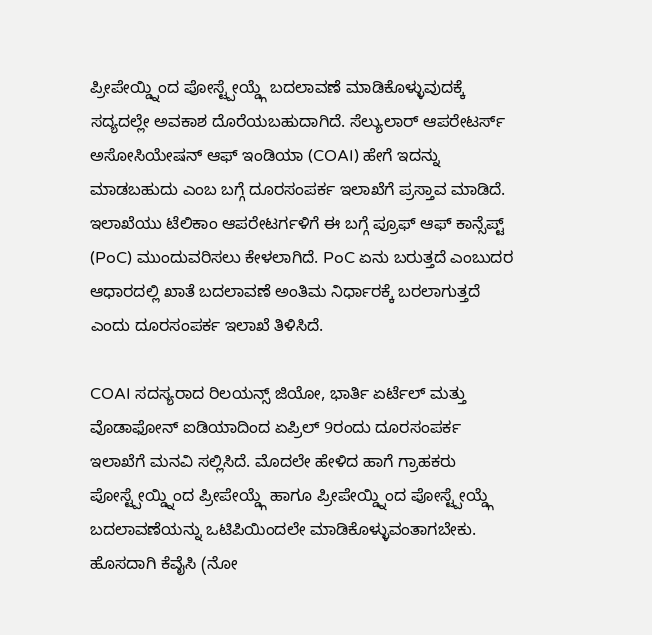ಪ್ರೀಪೇಯ್ಡ್ನಿಂದ ಪೋಸ್ಟ್ಪೇಯ್ಡ್ಗೆ ಬದಲಾವಣೆ ಮಾಡಿಕೊಳ್ಳುವುದಕ್ಕೆ ಸದ್ಯದಲ್ಲೇ ಅವಕಾಶ ದೊರೆಯಬಹುದಾಗಿದೆ. ಸೆಲ್ಯುಲಾರ್ ಆಪರೇಟರ್ಸ್ ಅಸೋಸಿಯೇಷನ್ ಆಫ್ ಇಂಡಿಯಾ (COAI) ಹೇಗೆ ಇದನ್ನು ಮಾಡಬಹುದು ಎಂಬ ಬಗ್ಗೆ ದೂರಸಂಪರ್ಕ ಇಲಾಖೆಗೆ ಪ್ರಸ್ತಾವ ಮಾಡಿದೆ. ಇಲಾಖೆಯು ಟೆಲಿಕಾಂ ಆಪರೇಟರ್ಗಳಿಗೆ ಈ ಬಗ್ಗೆ ಪ್ರೂಫ್ ಆಫ್ ಕಾನ್ಸೆಪ್ಟ್ (PoC) ಮುಂದುವರಿಸಲು ಕೇಳಲಾಗಿದೆ. PoC ಏನು ಬರುತ್ತದೆ ಎಂಬುದರ ಆಧಾರದಲ್ಲಿ ಖಾತೆ ಬದಲಾವಣೆ ಅಂತಿಮ ನಿರ್ಧಾರಕ್ಕೆ ಬರಲಾಗುತ್ತದೆ ಎಂದು ದೂರಸಂಪರ್ಕ ಇಲಾಖೆ ತಿಳಿಸಿದೆ.

COAI ಸದಸ್ಯರಾದ ರಿಲಯನ್ಸ್ ಜಿಯೋ, ಭಾರ್ತಿ ಏರ್ಟೆಲ್ ಮತ್ತು ವೊಡಾಫೋನ್ ಐಡಿಯಾದಿಂದ ಏಪ್ರಿಲ್ 9ರಂದು ದೂರಸಂಪರ್ಕ ಇಲಾಖೆಗೆ ಮನವಿ ಸಲ್ಲಿಸಿದೆ. ಮೊದಲೇ ಹೇಳಿದ ಹಾಗೆ ಗ್ರಾಹಕರು ಪೋಸ್ಟ್ಪೇಯ್ಡ್ನಿಂದ ಪ್ರೀಪೇಯ್ಡ್ಗೆ ಹಾಗೂ ಪ್ರೀಪೇಯ್ಡ್ನಿಂದ ಪೋಸ್ಟ್ಪೇಯ್ಡ್ಗೆ ಬದಲಾವಣೆಯನ್ನು ಒಟಿಪಿಯಿಂದಲೇ ಮಾಡಿಕೊಳ್ಳುವಂತಾಗಬೇಕು. ಹೊಸದಾಗಿ ಕೆವೈಸಿ (ನೋ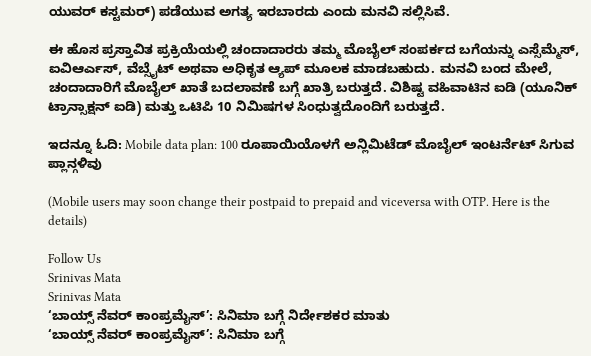ಯುವರ್ ಕಸ್ಟಮರ್) ಪಡೆಯುವ ಅಗತ್ಯ ಇರಬಾರದು ಎಂದು ಮನವಿ ಸಲ್ಲಿಸಿವೆ.

ಈ ಹೊಸ ಪ್ರಸ್ತಾವಿತ ಪ್ರಕ್ರಿಯೆಯಲ್ಲಿ ಚಂದಾದಾರರು ತಮ್ಮ ಮೊಬೈಲ್ ಸಂಪರ್ಕದ ಬಗೆಯನ್ನು ಎಸ್ಸೆಮ್ಮೆಸ್, ಐವಿಆರ್ಎಸ್, ವೆಬ್ಸೈಟ್ ಅಥವಾ ಅಧಿಕೃತ ಆ್ಯಪ್ ಮೂಲಕ ಮಾಡಬಹುದು. ಮನವಿ ಬಂದ ಮೇಲೆ, ಚಂದಾದಾರಿಗೆ ಮೊಬೈಲ್ ಖಾತೆ ಬದಲಾವಣೆ ಬಗ್ಗೆ ಖಾತ್ರಿ ಬರುತ್ತದೆ. ವಿಶಿಷ್ಟ ವಹಿವಾಟಿನ ಐಡಿ (ಯೂನಿಕ್ ಟ್ರಾನ್ಸಾಕ್ಷನ್ ಐಡಿ) ಮತ್ತು ಒಟಿಪಿ 10 ನಿಮಿಷಗಳ ಸಿಂಧುತ್ವದೊಂದಿಗೆ ಬರುತ್ತದೆ.

ಇದನ್ನೂ ಓದಿ: Mobile data plan: 100 ರೂಪಾಯಿಯೊಳಗೆ ಅನ್ಲಿಮಿಟೆಡ್ ಮೊಬೈಲ್ ಇಂಟರ್ನೆಟ್ ಸಿಗುವ ಪ್ಲಾನ್ಗಳಿವು

(Mobile users may soon change their postpaid to prepaid and viceversa with OTP. Here is the details)

Follow Us
Srinivas Mata
Srinivas Mata
‘ಬಾಯ್ಸ್ ನೆವರ್ ಕಾಂಪ್ರಮೈಸ್’: ಸಿನಿಮಾ ಬಗ್ಗೆ ನಿರ್ದೇಶಕರ ಮಾತು
‘ಬಾಯ್ಸ್ ನೆವರ್ ಕಾಂಪ್ರಮೈಸ್’: ಸಿನಿಮಾ ಬಗ್ಗೆ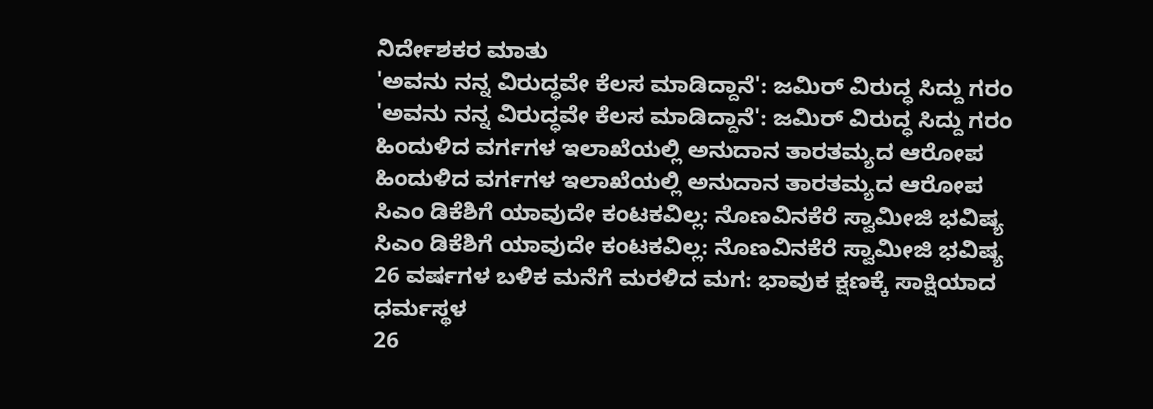ನಿರ್ದೇಶಕರ ಮಾತು
'ಅವನು ನನ್ನ ವಿರುದ್ಧವೇ ಕೆಲಸ ಮಾಡಿದ್ದಾನೆ': ಜಮಿರ್ ವಿರುದ್ಧ ಸಿದ್ದು ಗರಂ
'ಅವನು ನನ್ನ ವಿರುದ್ಧವೇ ಕೆಲಸ ಮಾಡಿದ್ದಾನೆ': ಜಮಿರ್ ವಿರುದ್ಧ ಸಿದ್ದು ಗರಂ
ಹಿಂದುಳಿದ ವರ್ಗಗಳ ಇಲಾಖೆಯಲ್ಲಿ ಅನುದಾನ ತಾರತಮ್ಯದ ಆರೋಪ
ಹಿಂದುಳಿದ ವರ್ಗಗಳ ಇಲಾಖೆಯಲ್ಲಿ ಅನುದಾನ ತಾರತಮ್ಯದ ಆರೋಪ
ಸಿಎಂ ಡಿಕೆಶಿಗೆ ಯಾವುದೇ ಕಂಟಕವಿಲ್ಲ: ನೊಣವಿನಕೆರೆ ಸ್ವಾಮೀಜಿ ಭವಿಷ್ಯ
ಸಿಎಂ ಡಿಕೆಶಿಗೆ ಯಾವುದೇ ಕಂಟಕವಿಲ್ಲ: ನೊಣವಿನಕೆರೆ ಸ್ವಾಮೀಜಿ ಭವಿಷ್ಯ
26 ವರ್ಷಗಳ ಬಳಿಕ ಮನೆಗೆ ಮರಳಿದ ಮಗ: ಭಾವುಕ ಕ್ಷಣಕ್ಕೆ ಸಾಕ್ಷಿಯಾದ ಧರ್ಮಸ್ಥಳ
26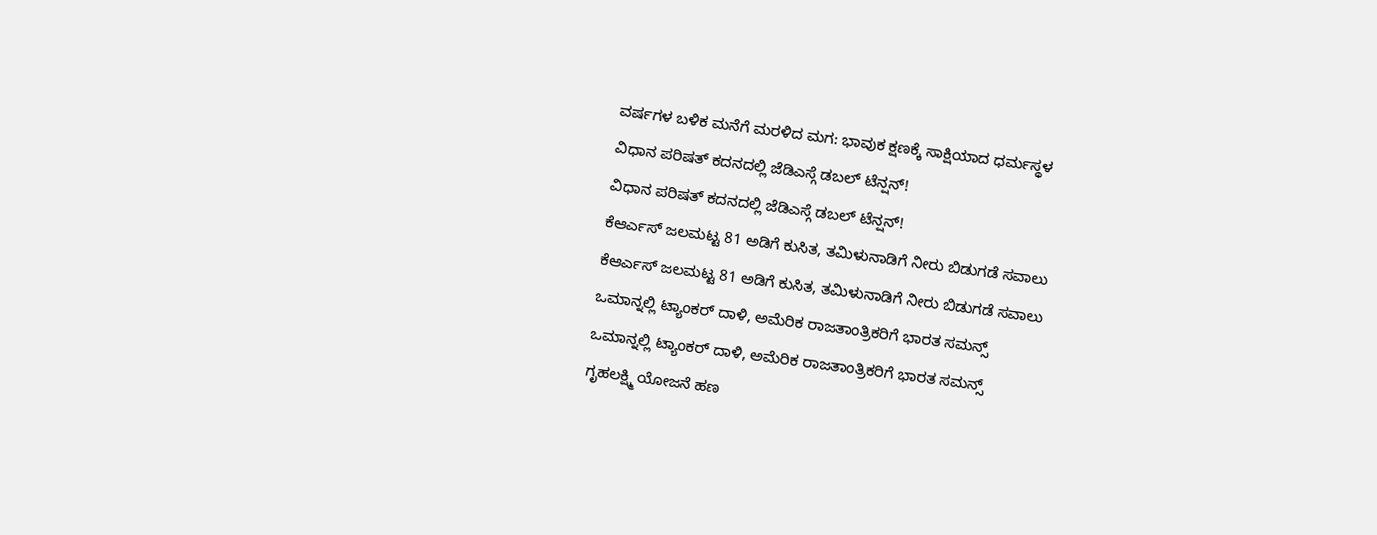ವರ್ಷಗಳ ಬಳಿಕ ಮನೆಗೆ ಮರಳಿದ ಮಗ: ಭಾವುಕ ಕ್ಷಣಕ್ಕೆ ಸಾಕ್ಷಿಯಾದ ಧರ್ಮಸ್ಥಳ
ವಿಧಾನ ಪರಿಷತ್ ಕದನದಲ್ಲಿ ಜೆಡಿಎಸ್ಗೆ ಡಬಲ್ ಟೆನ್ಷನ್!
ವಿಧಾನ ಪರಿಷತ್ ಕದನದಲ್ಲಿ ಜೆಡಿಎಸ್ಗೆ ಡಬಲ್ ಟೆನ್ಷನ್!
ಕೆಆರ್ಎಸ್ ಜಲಮಟ್ಟ 81 ಅಡಿಗೆ ಕುಸಿತ, ತಮಿಳುನಾಡಿಗೆ ನೀರು ಬಿಡುಗಡೆ ಸವಾಲು
ಕೆಆರ್ಎಸ್ ಜಲಮಟ್ಟ 81 ಅಡಿಗೆ ಕುಸಿತ, ತಮಿಳುನಾಡಿಗೆ ನೀರು ಬಿಡುಗಡೆ ಸವಾಲು
ಒಮಾನ್ನಲ್ಲಿ ಟ್ಯಾಂಕರ್ ದಾಳಿ, ಅಮೆರಿಕ ರಾಜತಾಂತ್ರಿಕರಿಗೆ ಭಾರತ ಸಮನ್ಸ್
ಒಮಾನ್ನಲ್ಲಿ ಟ್ಯಾಂಕರ್ ದಾಳಿ, ಅಮೆರಿಕ ರಾಜತಾಂತ್ರಿಕರಿಗೆ ಭಾರತ ಸಮನ್ಸ್
ಗೃಹಲಕ್ಷ್ಮಿ ಯೋಜನೆ ಹಣ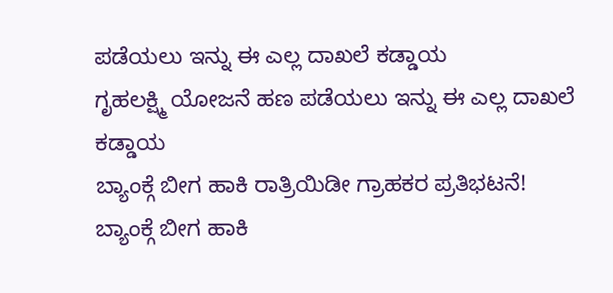ಪಡೆಯಲು ಇನ್ನು ಈ ಎಲ್ಲ ದಾಖಲೆ ಕಡ್ಡಾಯ
ಗೃಹಲಕ್ಷ್ಮಿ ಯೋಜನೆ ಹಣ ಪಡೆಯಲು ಇನ್ನು ಈ ಎಲ್ಲ ದಾಖಲೆ ಕಡ್ಡಾಯ
ಬ್ಯಾಂಕ್ಗೆ ಬೀಗ ಹಾಕಿ ರಾತ್ರಿಯಿಡೀ ಗ್ರಾಹಕರ ಪ್ರತಿಭಟನೆ!
ಬ್ಯಾಂಕ್ಗೆ ಬೀಗ ಹಾಕಿ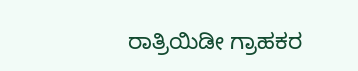ರಾತ್ರಿಯಿಡೀ ಗ್ರಾಹಕರ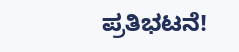ಪ್ರತಿಭಟನೆ!